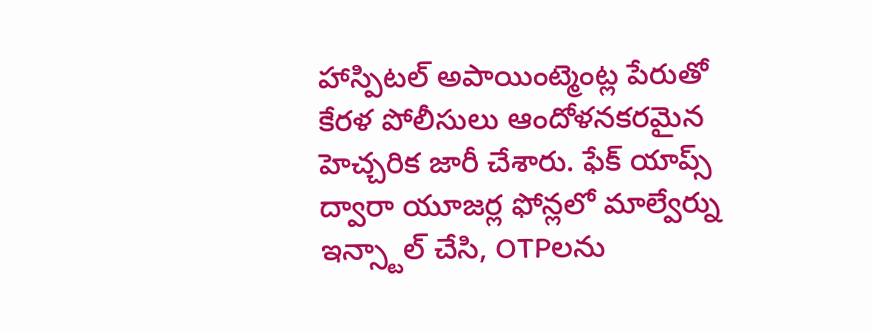హాస్పిటల్ అపాయింట్మెంట్ల పేరుతో కేరళ పోలీసులు ఆందోళనకరమైన హెచ్చరిక జారీ చేశారు. ఫేక్ యాప్స్ ద్వారా యూజర్ల ఫోన్లలో మాల్వేర్ను ఇన్స్టాల్ చేసి, OTPలను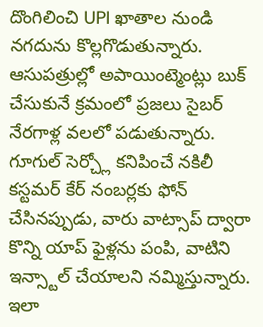దొంగిలించి UPI ఖాతాల నుండి నగదును కొల్లగొడుతున్నారు.
ఆసుపత్రుల్లో అపాయింట్మెంట్లు బుక్ చేసుకునే క్రమంలో ప్రజలు సైబర్ నేరగాళ్ల వలలో పడుతున్నారు. గూగుల్ సెర్చ్లో కనిపించే నకిలీ కస్టమర్ కేర్ నంబర్లకు ఫోన్ చేసినప్పుడు, వారు వాట్సాప్ ద్వారా కొన్ని యాప్ ఫైళ్లను పంపి, వాటిని ఇన్స్టాల్ చేయాలని నమ్మిస్తున్నారు. ఇలా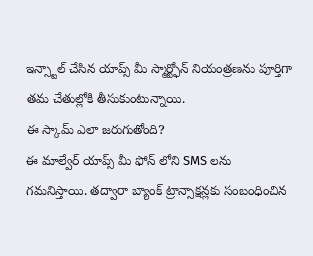ఇన్స్టాల్ చేసిన యాప్స్ మీ స్మార్ట్ఫోన్ నియంత్రణను పూర్తిగా తమ చేతుల్లోకి తీసుకుంటున్నాయి.
ఈ స్కామ్ ఎలా జరుగుతోంది?
ఈ మాల్వేర్ యాప్స్ మీ ఫోన్ లోని SMS లను గమనిస్తాయి. తద్వారా బ్యాంక్ ట్రాన్సాక్షన్లకు సంబంధించిన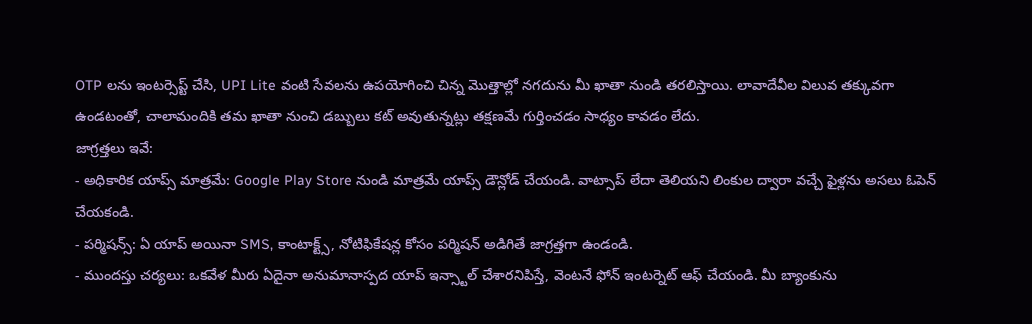OTP లను ఇంటర్సెప్ట్ చేసి, UPI Lite వంటి సేవలను ఉపయోగించి చిన్న మొత్తాల్లో నగదును మీ ఖాతా నుండి తరలిస్తాయి. లావాదేవీల విలువ తక్కువగా ఉండటంతో, చాలామందికి తమ ఖాతా నుంచి డబ్బులు కట్ అవుతున్నట్లు తక్షణమే గుర్తించడం సాధ్యం కావడం లేదు.
జాగ్రత్తలు ఇవే:
- అధికారిక యాప్స్ మాత్రమే: Google Play Store నుండి మాత్రమే యాప్స్ డౌన్లోడ్ చేయండి. వాట్సాప్ లేదా తెలియని లింకుల ద్వారా వచ్చే ఫైళ్లను అసలు ఓపెన్ చేయకండి.
- పర్మిషన్స్: ఏ యాప్ అయినా SMS, కాంటాక్ట్స్, నోటిఫికేషన్ల కోసం పర్మిషన్ అడిగితే జాగ్రత్తగా ఉండండి.
- ముందస్తు చర్యలు: ఒకవేళ మీరు ఏదైనా అనుమానాస్పద యాప్ ఇన్స్టాల్ చేశారనిపిస్తే, వెంటనే ఫోన్ ఇంటర్నెట్ ఆఫ్ చేయండి. మీ బ్యాంకును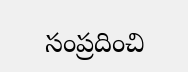సంప్రదించి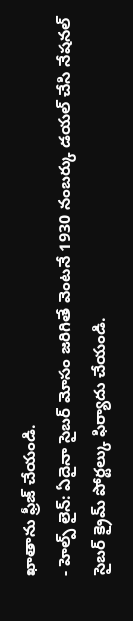ఖాతాను ఫ్రీజ్ చేయండి.
- హెల్ప్ లైన్: ఏదైనా సైబర్ మోసం జరిగితే వెంటనే 1930 నంబర్కు డయల్ చేసి నేషనల్ సైబర్ క్రైమ్ పోర్టల్కు ఫిర్యాదు చేయండి.